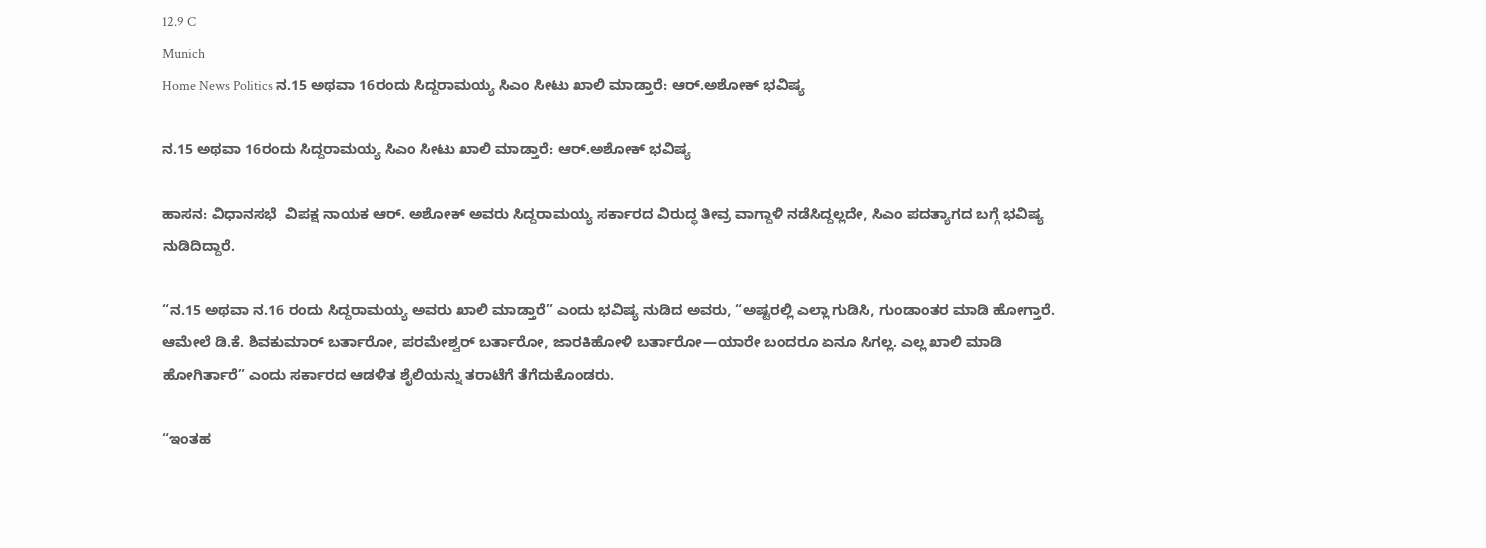12.9 C
Munich
Home News Politics ನ.15 ಅಥವಾ 16ರಂದು ಸಿದ್ದರಾಮಯ್ಯ ಸಿಎಂ ಸೀಟು ಖಾಲಿ ಮಾಡ್ತಾರೆ: ಆರ್.ಅಶೋಕ್ ಭವಿಷ್ಯ

ನ.15 ಅಥವಾ 16ರಂದು ಸಿದ್ದರಾಮಯ್ಯ ಸಿಎಂ ಸೀಟು ಖಾಲಿ ಮಾಡ್ತಾರೆ: ಆರ್.ಅಶೋಕ್ ಭವಿಷ್ಯ

ಹಾಸನ: ವಿಧಾನಸಭೆ  ವಿಪಕ್ಷ ನಾಯಕ ಆರ್. ಅಶೋಕ್ ಅವರು ಸಿದ್ದರಾಮಯ್ಯ ಸರ್ಕಾರದ ವಿರುದ್ಧ ತೀವ್ರ ವಾಗ್ದಾಳಿ ನಡೆಸಿದ್ದಲ್ಲದೇ, ಸಿಎಂ ಪದತ್ಯಾಗದ ಬಗ್ಗೆ ಭವಿಷ್ಯ ನುಡಿದಿದ್ದಾರೆ.

“ನ.15 ಅಥವಾ ನ.16 ರಂದು ಸಿದ್ದರಾಮಯ್ಯ ಅವರು ಖಾಲಿ ಮಾಡ್ತಾರೆ” ಎಂದು ಭವಿಷ್ಯ ನುಡಿದ ಅವರು, “ಅಷ್ಟರಲ್ಲಿ ಎಲ್ಲಾ ಗುಡಿಸಿ, ಗುಂಡಾಂತರ ಮಾಡಿ ಹೋಗ್ತಾರೆ. ಆಮೇಲೆ ಡಿ.ಕೆ. ಶಿವಕುಮಾರ್ ಬರ್ತಾರೋ, ಪರಮೇಶ್ವರ್ ಬರ್ತಾರೋ, ಜಾರಕಿಹೋಳಿ ಬರ್ತಾರೋ—ಯಾರೇ ಬಂದರೂ ಏನೂ ಸಿಗಲ್ಲ. ಎಲ್ಲ ಖಾಲಿ ಮಾಡಿ ಹೋಗಿರ್ತಾರೆ” ಎಂದು ಸರ್ಕಾರದ ಆಡಳಿತ ಶೈಲಿಯನ್ನು ತರಾಟೆಗೆ ತೆಗೆದುಕೊಂಡರು.

“ಇಂತಹ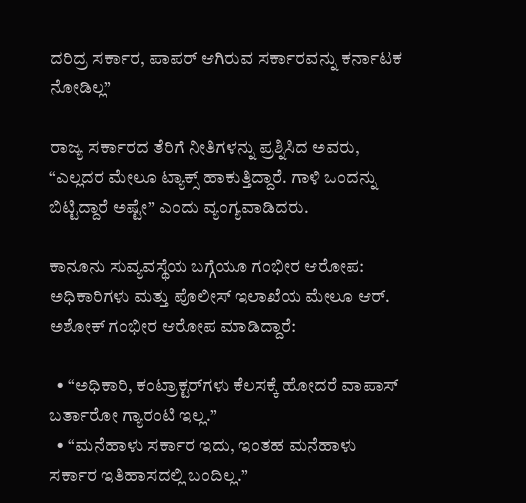ದರಿದ್ರ ಸರ್ಕಾರ, ಪಾಪರ್ ಆಗಿರುವ ಸರ್ಕಾರವನ್ನು ಕರ್ನಾಟಕ ನೋಡಿಲ್ಲ”

ರಾಜ್ಯ ಸರ್ಕಾರದ ತೆರಿಗೆ ನೀತಿಗಳನ್ನು ಪ್ರಶ್ನಿಸಿದ ಅವರು, “ಎಲ್ಲದರ ಮೇಲೂ ಟ್ಯಾಕ್ಸ್ ಹಾಕುತ್ತಿದ್ದಾರೆ. ಗಾಳಿ ಒಂದನ್ನು ಬಿಟ್ಟಿದ್ದಾರೆ ಅಷ್ಟೇ” ಎಂದು ವ್ಯಂಗ್ಯವಾಡಿದರು.

ಕಾನೂನು ಸುವ್ಯವಸ್ಥೆಯ ಬಗ್ಗೆಯೂ ಗಂಭೀರ ಆರೋಪ:
ಅಧಿಕಾರಿಗಳು ಮತ್ತು ಪೊಲೀಸ್ ಇಲಾಖೆಯ ಮೇಲೂ ಆರ್. ಅಶೋಕ್ ಗಂಭೀರ ಆರೋಪ ಮಾಡಿದ್ದಾರೆ:

  • “ಅಧಿಕಾರಿ, ಕಂಟ್ರಾಕ್ಟರ್‌ಗಳು ಕೆಲಸಕ್ಕೆ ಹೋದರೆ ವಾಪಾಸ್ ಬರ್ತಾರೋ ಗ್ಯಾರಂಟಿ ಇಲ್ಲ.”
  • “ಮನೆಹಾಳು ಸರ್ಕಾರ ಇದು, ಇಂತಹ ಮನೆಹಾಳು ಸರ್ಕಾರ ಇತಿಹಾಸದಲ್ಲಿ ಬಂದಿಲ್ಲ.”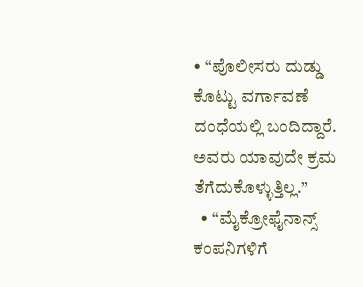• “ಪೊಲೀಸರು ದುಡ್ಡು ಕೊಟ್ಟು ವರ್ಗಾವಣೆ ದಂಧೆಯಲ್ಲಿ ಬಂದಿದ್ದಾರೆ. ಅವರು ಯಾವುದೇ ಕ್ರಮ ತೆಗೆದುಕೊಳ್ಳುತ್ತಿಲ್ಲ.”
  • “ಮೈಕ್ರೋಫೈನಾನ್ಸ್‌ ಕಂಪನಿಗಳಿಗೆ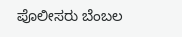ಪೊಲೀಸರು ಬೆಂಬಲ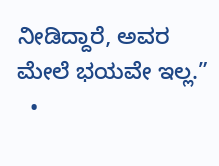ನೀಡಿದ್ದಾರೆ, ಅವರ ಮೇಲೆ ಭಯವೇ ಇಲ್ಲ.”
  •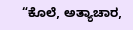“ಕೊಲೆ, ಅತ್ಯಾಚಾರ,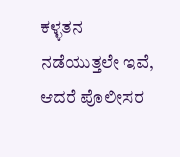ಕಳ್ಳತನ ನಡೆಯುತ್ತಲೇ ಇವೆ, ಆದರೆ ಪೊಲೀಸರ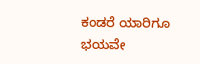ಕಂಡರೆ ಯಾರಿಗೂ ಭಯವೇ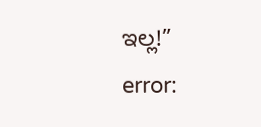ಇಲ್ಲ!”
error: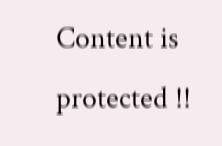Content is protected !!